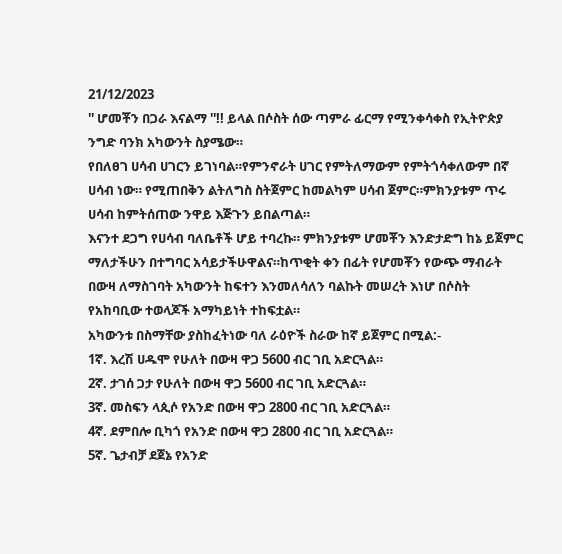21/12/2023
'' ሆመቾን በጋራ እናልማ ''!! ይላል በሶስት ሰው ጣምራ ፊርማ የሚንቀሳቀስ የኢትዮጵያ ንግድ ባንክ አካውንት ስያሜው።
የበለፀገ ሀሳብ ሀገርን ይገነባል።የምንኖራት ሀገር የምትለማውም የምትጎሳቀለውም በኛ ሀሳብ ነው። የሚጠበቅን ልትለግስ ስትጀምር ከመልካም ሀሳብ ጀምር።ምክንያቱም ጥሩ ሀሳብ ከምትሰጠው ንዋይ እጅጉን ይበልጣል።
እናንተ ደጋግ የሀሳብ ባለቤቶች ሆይ ተባረኩ። ምክንያቱም ሆመቾን እንድታድግ ከኔ ይጀምር ማለታችሁን በተግባር አሳይታችሁዋልና።ከጥቂት ቀን በፊት የሆመቾን የውጭ ማብራት በውዛ ለማስገባት አካውንት ከፍተን እንመለሳለን ባልኩት መሠረት እነሆ በሶስት የአከባቢው ተወላጆች አማካይነት ተከፍቷል።
አካውንቱ በስማቸው ያስከፈትነው ባለ ራዕዮች ስራው ከኛ ይጀምር በሚል:-
1ኛ. እረሽ ሀዱሞ የሁለት በውዛ ዋጋ 5600 ብር ገቢ አድርጓል።
2ኛ. ታገሰ ጋታ የሁለት በውዛ ዋጋ 5600 ብር ገቢ አድርጓል።
3ኛ. መስፍን ላጲሶ የአንድ በውዛ ዋጋ 2800 ብር ገቢ አድርጓል።
4ኛ. ደምበሎ ቢካጎ የአንድ በውዛ ዋጋ 2800 ብር ገቢ አድርጓል።
5ኛ. ጌታብቻ ደጀኔ የአንድ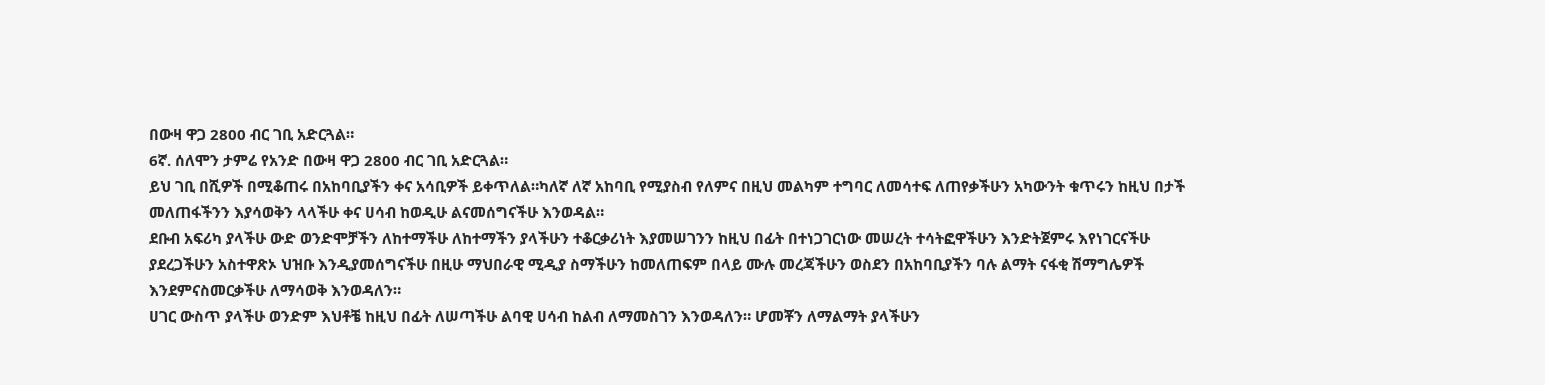በውዛ ዋጋ 2800 ብር ገቢ አድርጓል።
6ኛ. ሰለሞን ታምሬ የአንድ በውዛ ዋጋ 2800 ብር ገቢ አድርጓል።
ይህ ገቢ በሺዎች በሚቆጠሩ በአከባቢያችን ቀና አሳቢዎች ይቀጥለል።ካለኛ ለኛ አከባቢ የሚያስብ የለምና በዚህ መልካም ተግባር ለመሳተፍ ለጠየቃችሁን አካውንት ቁጥሩን ከዚህ በታች መለጠፋችንን እያሳወቅን ላላችሁ ቀና ሀሳብ ከወዲሁ ልናመሰግናችሁ እንወዳል።
ደቡብ አፍሪካ ያላችሁ ውድ ወንድሞቻችን ለከተማችሁ ለከተማችን ያላችሁን ተቆርቃሪነት እያመሠገንን ከዚህ በፊት በተነጋገርነው መሠረት ተሳትፎዋችሁን እንድትጀምሩ እየነገርናችሁ ያደረጋችሁን አስተዋጽኦ ህዝቡ እንዲያመሰግናችሁ በዚሁ ማህበራዊ ሚዲያ ስማችሁን ከመለጠፍም በላይ ሙሉ መረጃችሁን ወስደን በአከባቢያችን ባሉ ልማት ናፋቂ ሽማግሌዎች እንደምናስመርቃችሁ ለማሳወቅ እንወዳለን።
ሀገር ውስጥ ያላችሁ ወንድም እህቶቼ ከዚህ በፊት ለሠጣችሁ ልባዊ ሀሳብ ከልብ ለማመስገን እንወዳለን። ሆመቾን ለማልማት ያላችሁን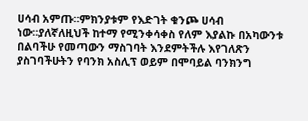ሀሳብ አምጡ።ምክንያቱም የእድገት ቁንጮ ሀሳብ ነው።ያለኛለዚህች ከተማ የሚንቀሳቀስ የለም እያልኩ በአካውንቱ በልባችሁ የመጣውን ማስገባት እንደምትችሉ እየገለጽን ያስገባችሁትን የባንክ አስሊፕ ወይም በሞባይል ባንክንግ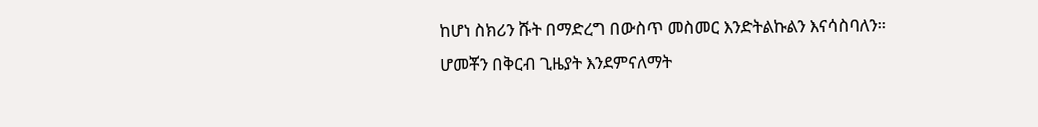ከሆነ ስክሪን ሹት በማድረግ በውስጥ መስመር እንድትልኩልን እናሳስባለን።
ሆመቾን በቅርብ ጊዜያት እንደምናለማት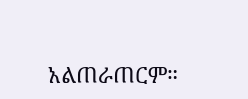አልጠራጠርም።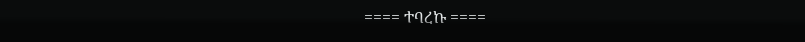==== ተባረኩ ====